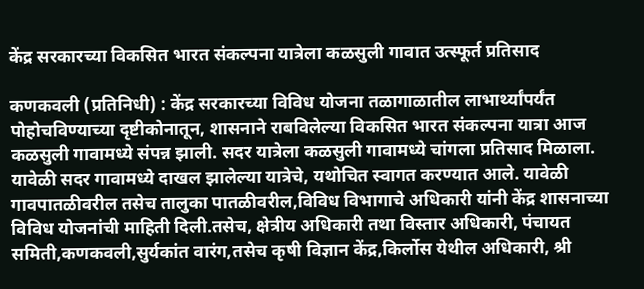केंद्र सरकारच्या विकसित भारत संकल्पना यात्रेला कळसुली गावात उत्स्फूर्त प्रतिसाद

कणकवली (प्रतिनिधी) : केंद्र सरकारच्या विविध योजना तळागाळातील लाभार्थ्यांपर्यंत पोहोचविण्याच्या दृष्टीकोनातून, शासनाने राबविलेल्या विकसित भारत संकल्पना यात्रा आज कळसुली गावामध्ये संपन्न झाली. सदर यात्रेला कळसुली गावामध्ये चांगला प्रतिसाद मिळाला. यावेळी सदर गावामध्ये दाखल झालेल्या यात्रेचे, यथोचित स्वागत करण्यात आले. यावेळी गावपातळीवरील तसेच तालुका पातळीवरील,विविध विभागाचे अधिकारी यांनी केंद्र शासनाच्या विविध योजनांची माहिती दिली.तसेच, क्षेत्रीय अधिकारी तथा विस्तार अधिकारी, पंचायत समिती,कणकवली,सुर्यकांत वारंग,तसेच कृषी विज्ञान केंद्र,किर्लोस येथील अधिकारी, श्री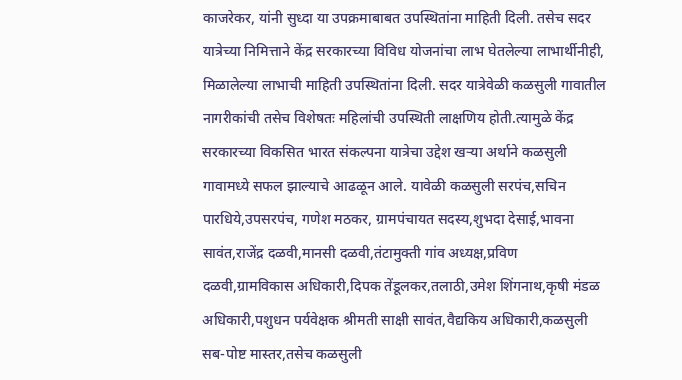काजरेकर, यांनी सुध्दा या उपक्रमाबाबत उपस्थितांना माहिती दिली. तसेच सदर यात्रेच्या निमित्ताने केंद्र सरकारच्या विविध योजनांचा लाभ घेतलेल्या लाभार्थीनीही, मिळालेल्या लाभाची माहिती उपस्थितांना दिली. सदर यात्रेवेळी कळसुली गावातील नागरीकांची तसेच विशेषतः महिलांची उपस्थिती लाक्षणिय होती.त्यामुळे केंद्र सरकारच्या विकसित भारत संकल्पना यात्रेचा उद्देश खऱ्या अर्थाने कळसुली गावामध्ये सफल झाल्याचे आढळून आले. यावेळी कळसुली सरपंच,सचिन पारधिये,उपसरपंच, गणेश मठकर, ग्रामपंचायत सदस्य,शुभदा देसाई,भावना सावंत,राजेंद्र दळवी,मानसी दळवी,तंटामुक्ती गांव अध्यक्ष,प्रविण दळवी,ग्रामविकास अधिकारी,दिपक तेंडूलकर,तलाठी,उमेश शिंगनाथ,कृषी मंडळ अधिकारी,पशुधन पर्यवेक्षक श्रीमती साक्षी सावंत,वैद्यकिय अधिकारी,कळसुली सब-पोष्ट मास्तर,तसेच कळसुली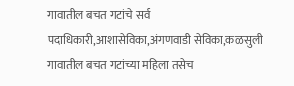गावातील बचत गटांचे सर्व पदाधिकारी,आशासेविका,अंगणवाडी सेविका,कळसुली गावातील बचत गटांच्या महिला तसेच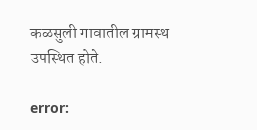कळसुली गावातील ग्रामस्थ उपस्थित होते.

error: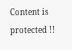Content is protected !!